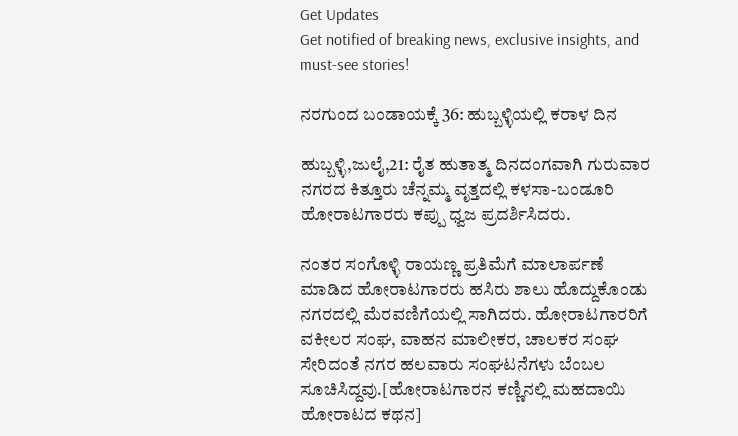Get Updates
Get notified of breaking news, exclusive insights, and must-see stories!

ನರಗುಂದ ಬಂಡಾಯಕ್ಕೆ 36: ಹುಬ್ಬಳ್ಳಿಯಲ್ಲಿ ಕರಾಳ ದಿನ

ಹುಬ್ಬಳ್ಳಿ,ಜುಲೈ,21: ರೈತ ಹುತಾತ್ಮ ದಿನದಂಗವಾಗಿ ಗುರುವಾರ ನಗರದ ಕಿತ್ತೂರು ಚೆನ್ನಮ್ಮ ವೃತ್ತದಲ್ಲಿ ಕಳಸಾ-ಬಂಡೂರಿ ಹೋರಾಟಗಾರರು ಕಪ್ಪು ಧ್ವಜ ಪ್ರದರ್ಶಿಸಿದರು.

ನಂತರ ಸಂಗೊಳ್ಳಿ ರಾಯಣ್ಣ ಪ್ರತಿಮೆಗೆ ಮಾಲಾರ್ಪಣೆ ಮಾಡಿದ ಹೋರಾಟಗಾರರು ಹಸಿರು ಶಾಲು ಹೊದ್ದುಕೊಂಡು ನಗರದಲ್ಲಿ ಮೆರವಣಿಗೆಯಲ್ಲಿ ಸಾಗಿದರು. ಹೋರಾಟಗಾರರಿಗೆ ವಕೀಲರ ಸಂಘ, ವಾಹನ ಮಾಲೀಕರ, ಚಾಲಕರ ಸಂಘ ಸೇರಿದಂತೆ ನಗರ ಹಲವಾರು ಸಂಘಟನೆಗಳು ಬೆಂಬಲ ಸೂಚಿಸಿದ್ದವು.[ಹೋರಾಟಗಾರನ ಕಣ್ಣಿನಲ್ಲಿ ಮಹದಾಯಿ ಹೋರಾಟದ ಕಥನ]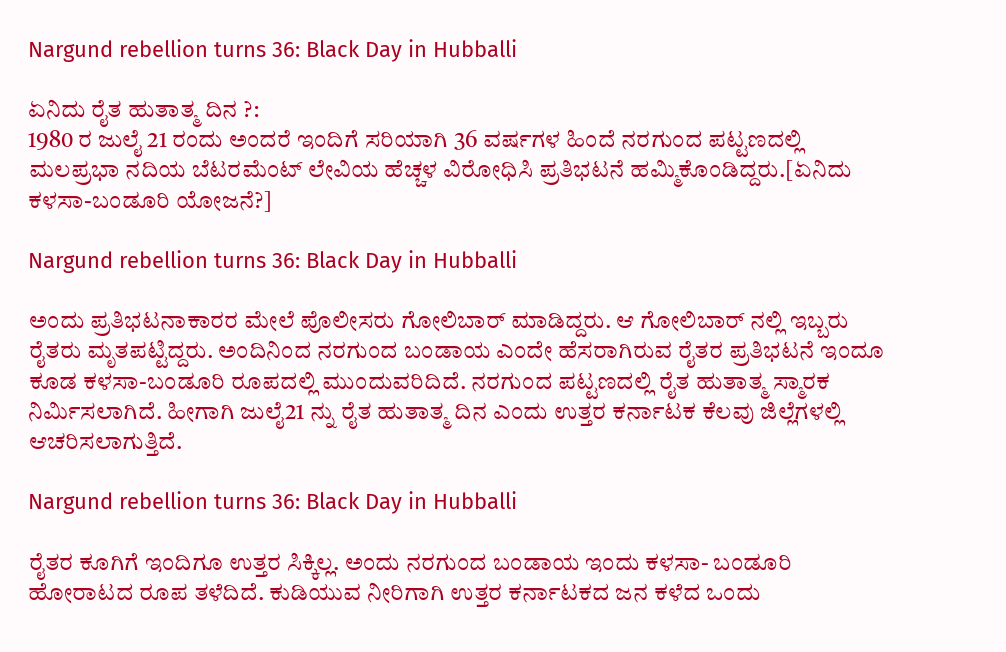Nargund rebellion turns 36: Black Day in Hubballi

ಏನಿದು ರೈತ ಹುತಾತ್ಮ ದಿನ ?:
1980 ರ ಜುಲೈ 21 ರಂದು ಅಂದರೆ ಇಂದಿಗೆ ಸರಿಯಾಗಿ 36 ವರ್ಷಗಳ ಹಿಂದೆ ನರಗುಂದ ಪಟ್ಟಣದಲ್ಲಿ ಮಲಪ್ರಭಾ ನದಿಯ ಬೆಟರಮೆಂಟ್ ಲೇವಿಯ ಹೆಚ್ಚಳ ವಿರೋಧಿಸಿ ಪ್ರತಿಭಟನೆ ಹಮ್ಮಿಕೊಂಡಿದ್ದರು.[ಏನಿದು ಕಳಸಾ-ಬಂಡೂರಿ ಯೋಜನೆ?]

Nargund rebellion turns 36: Black Day in Hubballi

ಅಂದು ಪ್ರತಿಭಟನಾಕಾರರ ಮೇಲೆ ಪೊಲೀಸರು ಗೋಲಿಬಾರ್ ಮಾಡಿದ್ದರು. ಆ ಗೋಲಿಬಾರ್ ನಲ್ಲಿ ಇಬ್ಬರು ರೈತರು ಮೃತಪಟ್ಟಿದ್ದರು. ಅಂದಿನಿಂದ ನರಗುಂದ ಬಂಡಾಯ ಎಂದೇ ಹೆಸರಾಗಿರುವ ರೈತರ ಪ್ರತಿಭಟನೆ ಇಂದೂ ಕೂಡ ಕಳಸಾ-ಬಂಡೂರಿ ರೂಪದಲ್ಲಿ ಮುಂದುವರಿದಿದೆ. ನರಗುಂದ ಪಟ್ಟಣದಲ್ಲಿ ರೈತ ಹುತಾತ್ಮ ಸ್ಮಾರಕ ನಿರ್ಮಿಸಲಾಗಿದೆ. ಹೀಗಾಗಿ ಜುಲೈ21 ನ್ನು ರೈತ ಹುತಾತ್ಮ ದಿನ ಎಂದು ಉತ್ತರ ಕರ್ನಾಟಕ ಕೆಲವು ಜಿಲ್ಲೆಗಳಲ್ಲಿ ಆಚರಿಸಲಾಗುತ್ತಿದೆ.

Nargund rebellion turns 36: Black Day in Hubballi

ರೈತರ ಕೂಗಿಗೆ ಇಂದಿಗೂ ಉತ್ತರ ಸಿಕ್ಕಿಲ್ಲ. ಅಂದು ನರಗುಂದ ಬಂಡಾಯ ಇಂದು ಕಳಸಾ- ಬಂಡೂರಿ ಹೋರಾಟದ ರೂಪ ತಳೆದಿದೆ. ಕುಡಿಯುವ ನೀರಿಗಾಗಿ ಉತ್ತರ ಕರ್ನಾಟಕದ ಜನ ಕಳೆದ ಒಂದು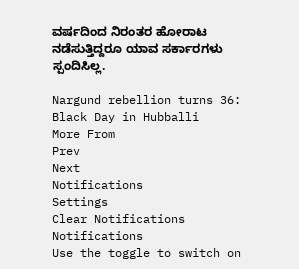ವರ್ಷದಿಂದ ನಿರಂತರ ಹೋರಾಟ ನಡೆಸುತ್ತಿದ್ದರೂ ಯಾವ ಸರ್ಕಾರಗಳು ಸ್ಪಂದಿಸಿಲ್ಲ.

Nargund rebellion turns 36: Black Day in Hubballi
More From
Prev
Next
Notifications
Settings
Clear Notifications
Notifications
Use the toggle to switch on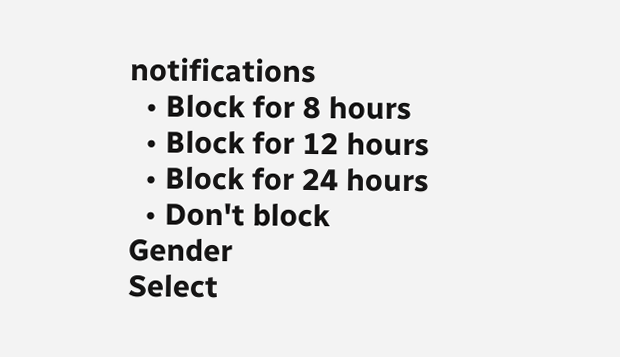notifications
  • Block for 8 hours
  • Block for 12 hours
  • Block for 24 hours
  • Don't block
Gender
Select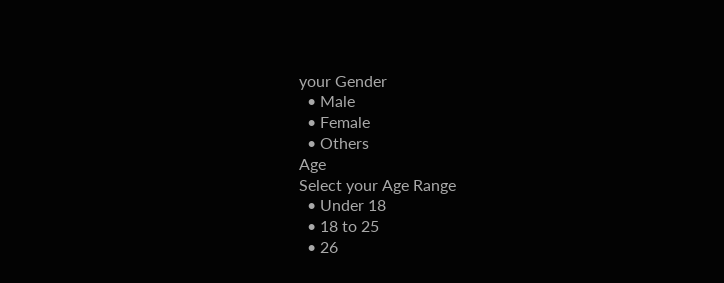your Gender
  • Male
  • Female
  • Others
Age
Select your Age Range
  • Under 18
  • 18 to 25
  • 26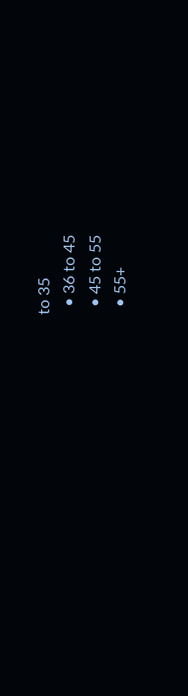to 35
  • 36 to 45
  • 45 to 55
  • 55+